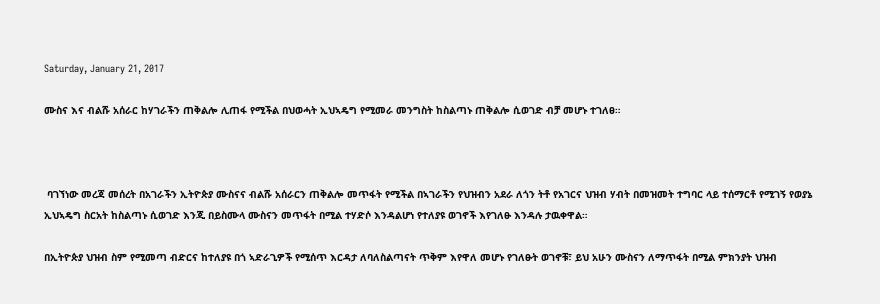Saturday, January 21, 2017

ሙስና እና ብልሹ አሰራር ከሃገራችን ጠቅልሎ ሊጠፋ የሚችል በህወሓት ኢህኣዴግ የሚመራ መንግስት ከስልጣኑ ጠቅልሎ ሲወገድ ብቻ መሆኑ ተገለፀ።



 ባገኘነው መረጃ መሰረት በአገራችን ኢትዮጵያ ሙስናና ብልሹ አሰራርን ጠቅልሎ መጥፋት የሚችል በኣገራችን የህዝብን አደራ ለጎን ትቶ የአገርና ህዝብ ሃብት በመዝመት ተግባር ላይ ተሰማርቶ የሚገኝ የወያኔ ኢህኣዴግ ስርአት ከስልጣኑ ሲወገድ እንጂ በይስሙላ ሙስናን መጥፋት በሚል ተሃድሶ እንዳልሆነ የተለያዩ ወገኖች እየገለፁ እንዳሉ ታዉቀዋል።

በኢትዮጵያ ህዝብ ስም የሚመጣ ብድርና ከተለያዩ በጎ ኣድራጊዎች የሚሰጥ እርዳታ ለባለስልጣናት ጥቅም እየዋለ መሆኑ የገለፁት ወገኖቹ፣ ይህ አሁን ሙስናን ለማጥፋት በሚል ምክንያት ህዝብ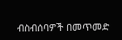ብስብሰባዎች በመጥመድ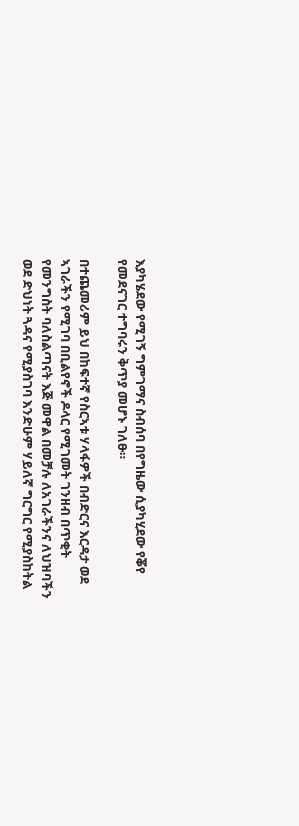እያካሄደው የሚገኝ ግምገማና ስብሰባ በየግዜው ሲያካሂደው የቖየ የመደናገር ተግባሩን ቅጥያ መሆኑ ገለፁ።

በተጨመሪም ይህ በከፍተኛ የስርኣቱ ሃላፋዎች በብድርና እርዳታ ወደ ኣገራችን የሚገባ በቢልየኖች ዶላር የሚገመት ገንዘብ በጥቂት የመንግስት ባለስልጣናት እጅ መዋል በመቻሉ ለአገራችንና ለህዝባችን ወደ ድህነት ጓዳና የሚያስገባ እንድሁም ሃይለኛ ግርግር የሚያስከትል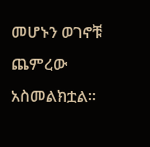መሆኑን ወገኖቹ ጨምረው አስመልክቷል።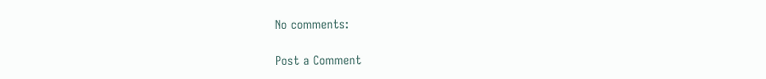No comments:

Post a Comment